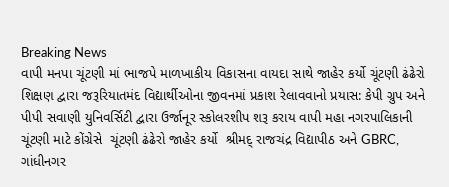Breaking News
વાપી મનપા ચૂંટણી માં ભાજપે માળખાકીય વિકાસના વાયદા સાથે જાહેર કર્યો ચૂંટણી ઢંઢેરો શિક્ષણ દ્વારા જરૂરિયાતમંદ વિદ્યાર્થીઓના જીવનમાં પ્રકાશ રેલાવવાનો પ્રયાસ: કેપી ગ્રુપ અને પીપી સવાણી યુનિવર્સિટી દ્વારા ઉર્જાનૂર સ્કોલરશીપ શરૂ કરાય વાપી મહા નગરપાલિકાની ચૂંટણી માટે કોંગ્રેસે  ચૂંટણી ઢંઢેરો જાહેર કર્યો  શ્રીમદ્ રાજચંદ્ર વિદ્યાપીઠ અને GBRC, ગાંધીનગર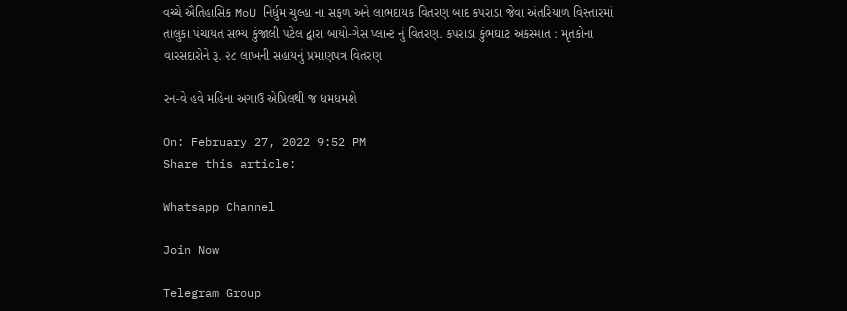વચ્ચે ઐતિહાસિક MoU નિર્ધુમ ચુલ્હા ના સફળ અને લાભદાયક વિતરણ બાદ કપરાડા જેવા અંતરિયાળ વિસ્તારમાં તાલુકા પંચાયત સભ્ય કુંજાલી પટેલ દ્વારા બાયો-ગેસ પ્લાન્ટ નું વિતરણ. કપરાડા કુંભઘાટ અકસ્માત : મૃતકોના વારસદારોને રૂ. ૨૮ લાખની સહાયનું પ્રમાણપત્ર વિતરણ

રન-વે હવે મહિના અગાઉ એપ્રિલથી જ ધમધમશે

On: February 27, 2022 9:52 PM
Share this article:

Whatsapp Channel

Join Now

Telegram Group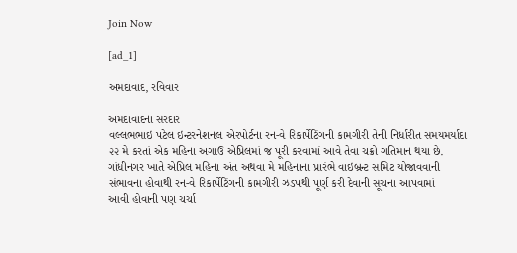Join Now

[ad_1]

અમદાવાદ, રવિવાર

અમદાવાદના સરદાર
વલ્લભભાઇ પટેલ ઇન્ટરનેશનલ એરપોર્ટના રન-વે રિકાર્પેટિંગની કામગીરી તેની નિર્ધારીત સમયમર્યાદા
૨૨ મે કરતાં એક મહિના અગાઉ એપ્રિલમાં જ પૂરી કરવામાં આવે તેવા ચક્રો ગતિમાન થયા છે.
ગાંધીનગર ખાતે એપ્રિલ મહિના અંત અથવા મે મહિનાના પ્રારંભે વાઇબ્રન્ટ સમિટ યોજાવવાની
સંભાવના હોવાથી રન-વે રિકાર્પેટિંગની કામગીરી ઝડપથી પૂર્ણ કરી દેવાની સૂચના આપવામાં
આવી હોવાની પણ ચર્ચા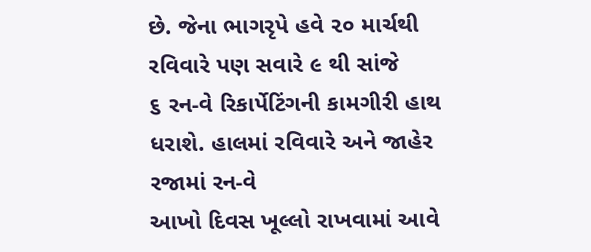છે. જેના ભાગરૃપે હવે ૨૦ માર્ચથી રવિવારે પણ સવારે ૯ થી સાંજે
૬ રન-વે રિકાર્પેટિંગની કામગીરી હાથ ધરાશે. હાલમાં રવિવારે અને જાહેર રજામાં રન-વે
આખો દિવસ ખૂલ્લો રાખવામાં આવે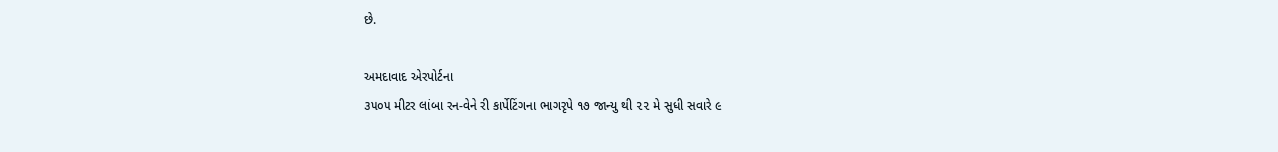છે.

અમદાવાદ એરપોર્ટના
૩૫૦૫ મીટર લાંબા રન-વેને રી કાર્પેટિંગના ભાગરૃપે ૧૭ જાન્યુ થી ૨૨ મે સુધી સવારે ૯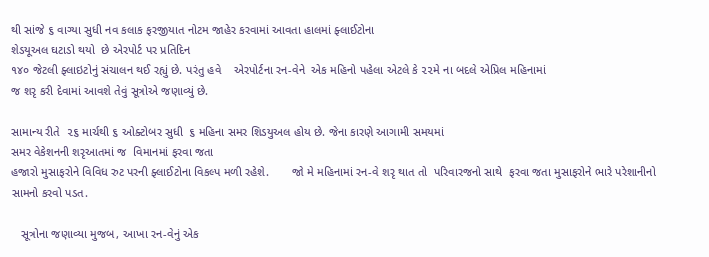થી સાંજે ૬ વાગ્યા સુધી નવ કલાક ફરજીયાત નોટમ જાહેર કરવામાં આવતા હાલમાં ફ્લાઈટોના
શેડયૂઅલ ઘટાડો થયો  છે એરપોર્ટ પર પ્રતિદિન
૧૪૦ જેટલી ફ્લાઇટોનું સંચાલન થઈ રહ્યું છે. પરંતુ હવે    એરપોર્ટના રન-વેને  એક મહિનો પહેલા એટલે કે ૨૨મે ના બદલે એપ્રિલ મહિનામાં
જ શરૃ કરી દેવામાં આવશે તેવું સૂત્રોએ જણાવ્યું છે.

સામાન્ય રીતે  ૨૬ માર્ચથી ૬ ઓક્ટોબર સુધી  ૬ મહિના સમર શિડયુઅલ હોય છે. જેના કારણે આગામી સમયમાં
સમર વેકેશનની શરૃઆતમાં જ  વિમાનમાં ફરવા જતા
હજારો મુસાફરોને વિવિધ રુટ પરની ફ્લાઈટોના વિકલ્પ મળી રહેશે.       જો મે મહિનામાં રન-વે શરૃ થાત તો  પરિવારજનો સાથે  ફરવા જતા મુસાફરોને ભારે પરેશાનીનો સામનો કરવો પડત.

   સૂત્રોના જણાવ્યા મુજબ, આખા રન-વેનું એક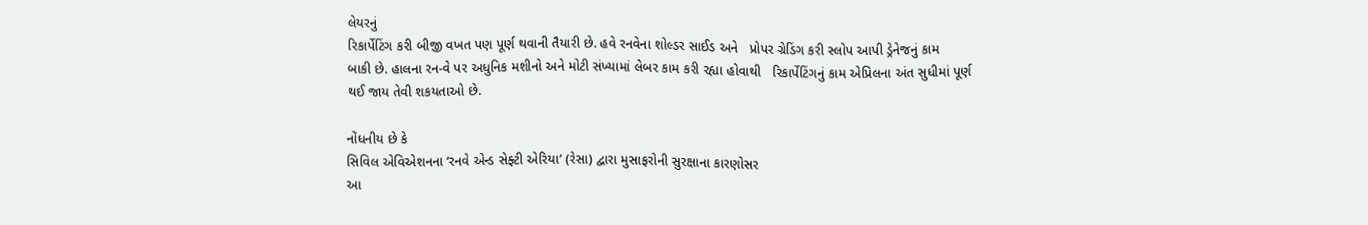લેયરનું
રિકાર્પેટિંગ કરી બીજી વખત પણ પૂર્ણ થવાની તૈયારી છે. હવે રનવેના શોલ્ડર સાઈડ અને   પ્રોપર ગ્રેડિંગ કરી સ્લોપ આપી ડ્રેનેજનું કામ
બાકી છે. હાલના રન-વે પર અધુનિક મશીનો અને મોટી સંખ્યામાં લેબર કામ કરી રહ્યા હોવાથી   રિકાર્પેટિંગનું કામ એપ્રિલના અંત સુધીમાં પૂર્ણ
થઈ જાય તેવી શકયતાઓ છે.

નોંધનીય છે કે
સિવિલ એવિએશનના ‘રનવે એન્ડ સેફ્ટી એરિયા’ (રેસા) દ્વારા મુસાફરોની સુરક્ષાના કારણોસર
આ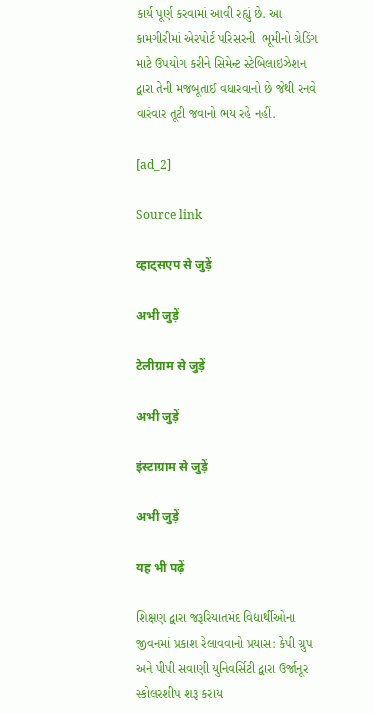કાર્ય પૂર્ણ કરવામાં આવી રહ્યું છે. આ કામગીરીમાં એરપોર્ટ પરિસરની  ભૂમીનો ગ્રેડિંગ માટે ઉપયોગ કરીને સિમેન્ટ સ્ટેબિલાઇઝેશન
દ્વારા તેની મજબૂતાઈ વધારવાનો છે જેથી રનવે વારંવાર તૂટી જવાનો ભય રહે નહીં.

[ad_2]

Source link

व्हाट्सएप से जुड़ें

अभी जुड़ें

टेलीग्राम से जुड़ें

अभी जुड़ें

इंस्टाग्राम से जुड़ें

अभी जुड़ें

यह भी पढ़ें

શિક્ષણ દ્વારા જરૂરિયાતમંદ વિદ્યાર્થીઓના જીવનમાં પ્રકાશ રેલાવવાનો પ્રયાસ: કેપી ગ્રુપ અને પીપી સવાણી યુનિવર્સિટી દ્વારા ઉર્જાનૂર સ્કોલરશીપ શરૂ કરાય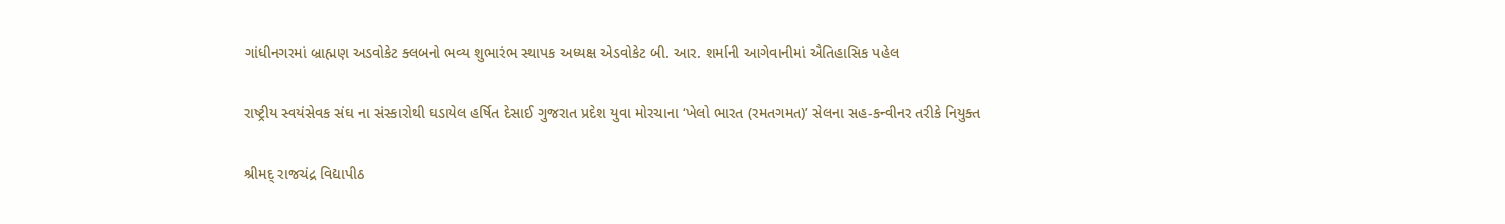ગાંધીનગરમાં બ્રાહ્મણ અડવોકેટ ક્લબનો ભવ્ય શુભારંભ સ્થાપક અધ્યક્ષ એડવોકેટ બી. આર. શર્માની આગેવાનીમાં ઐતિહાસિક પહેલ

રાષ્ટ્રીય સ્વયંસેવક સંઘ ના સંસ્કારોથી ઘડાયેલ હર્ષિત દેસાઈ ગુજરાત પ્રદેશ યુવા મોરચાના ‘ખેલો ભારત (રમતગમત)’ સેલના સહ-કન્વીનર તરીકે નિયુક્ત

શ્રીમદ્ રાજચંદ્ર વિદ્યાપીઠ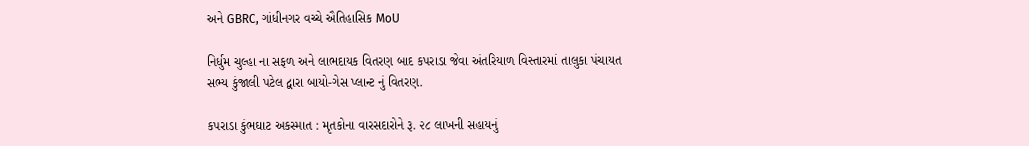અને GBRC, ગાંધીનગર વચ્ચે ઐતિહાસિક MoU

નિર્ધુમ ચુલ્હા ના સફળ અને લાભદાયક વિતરણ બાદ કપરાડા જેવા અંતરિયાળ વિસ્તારમાં તાલુકા પંચાયત સભ્ય કુંજાલી પટેલ દ્વારા બાયો-ગેસ પ્લાન્ટ નું વિતરણ.

કપરાડા કુંભઘાટ અકસ્માત : મૃતકોના વારસદારોને રૂ. ૨૮ લાખની સહાયનું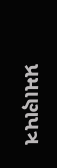પ્રમાણપત્ર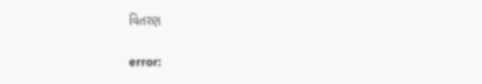વિતરણ

error: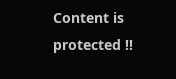Content is protected !!